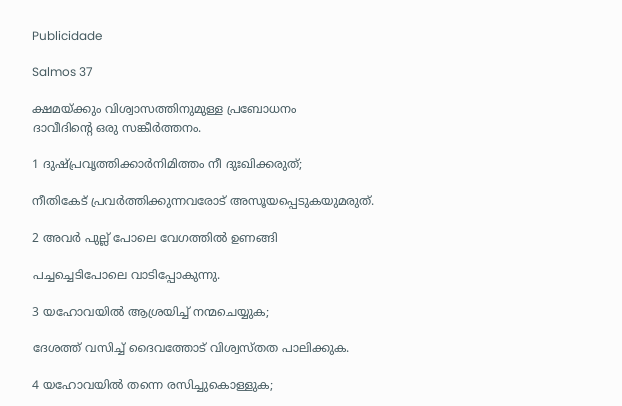Publicidade

Salmos 37

ക്ഷമയ്ക്കും വിശ്വാസത്തിനുമുള്ള പ്രബോധനം
ദാവീദിന്‍റെ ഒരു സങ്കീർത്തനം.

1 ദുഷ്പ്രവൃത്തിക്കാർനിമിത്തം നീ ദുഃഖിക്കരുത്;

നീതികേട് പ്രവർത്തിക്കുന്നവരോട് അസൂയപ്പെടുകയുമരുത്.

2 അവർ പുല്ല് പോലെ വേഗത്തിൽ ഉണങ്ങി

പച്ചച്ചെടിപോലെ വാടിപ്പോകുന്നു.

3 യഹോവയിൽ ആശ്രയിച്ച് നന്മചെയ്യുക;

ദേശത്ത് വസിച്ച് ദൈവത്തോട് വിശ്വസ്തത പാലിക്കുക.

4 യഹോവയിൽ തന്നെ രസിച്ചുകൊള്ളുക;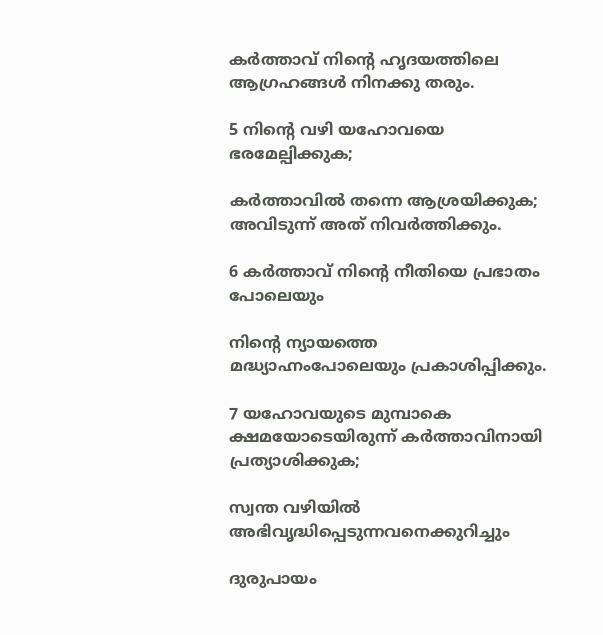കർത്താവ് നിന്‍റെ ഹൃദയത്തിലെ ആഗ്രഹങ്ങൾ നിനക്കു തരും.

5 നിന്‍റെ വഴി യഹോവയെ ഭരമേല്പിക്കുക;

കർത്താവിൽ തന്നെ ആശ്രയിക്കുക; അവിടുന്ന് അത് നിവർത്തിക്കും.

6 കർത്താവ് നിന്‍റെ നീതിയെ പ്രഭാതം പോലെയും

നിന്‍റെ ന്യായത്തെ മദ്ധ്യാഹ്നംപോലെയും പ്രകാശിപ്പിക്കും.

7 യഹോവയുടെ മുമ്പാകെ ക്ഷമയോടെയിരുന്ന് കർത്താവിനായി പ്രത്യാശിക്കുക;

സ്വന്ത വഴിയിൽ അഭിവൃദ്ധിപ്പെടുന്നവനെക്കുറിച്ചും

ദുരുപായം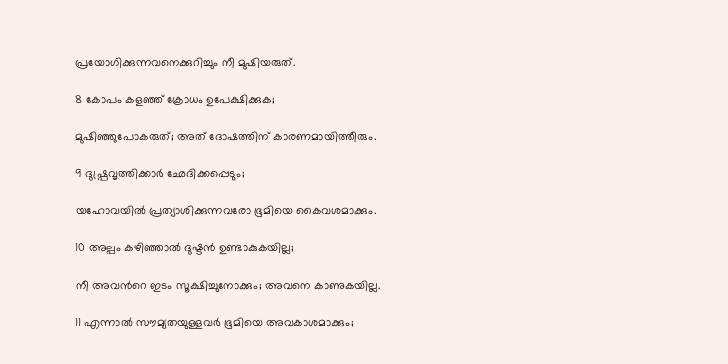പ്രയോഗിക്കുന്നവനെക്കുറിച്ചും നീ മുഷിയരുത്.

8 കോപം കളഞ്ഞ് ക്രോധം ഉപേക്ഷിക്കുക;

മുഷിഞ്ഞുപോകരുത്; അത് ദോഷത്തിന് കാരണമായിത്തീരും.

9 ദുഷ്പ്രവൃത്തിക്കാർ ഛേദിക്കപ്പെടും;

യഹോവയിൽ പ്രത്യാശിക്കുന്നവരോ ഭൂമിയെ കൈവശമാക്കും.

10 അല്പം കഴിഞ്ഞാൽ ദുഷ്ടൻ ഉണ്ടാകുകയില്ല;

നീ അവന്‍റെ ഇടം സൂക്ഷിച്ചുനോക്കും; അവനെ കാണുകയില്ല.

11 എന്നാൽ സൗമ്യതയുള്ളവർ ഭൂമിയെ അവകാശമാക്കും;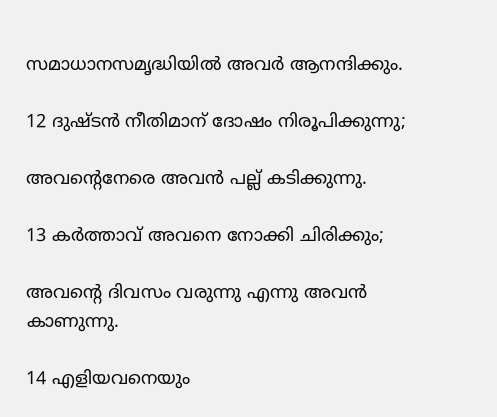സമാധാനസമൃദ്ധിയിൽ അവർ ആനന്ദിക്കും.

12 ദുഷ്ടൻ നീതിമാന് ദോഷം നിരൂപിക്കുന്നു;

അവന്‍റെനേരെ അവൻ പല്ല് കടിക്കുന്നു.

13 കർത്താവ് അവനെ നോക്കി ചിരിക്കും;

അവന്‍റെ ദിവസം വരുന്നു എന്നു അവൻ കാണുന്നു.

14 എളിയവനെയും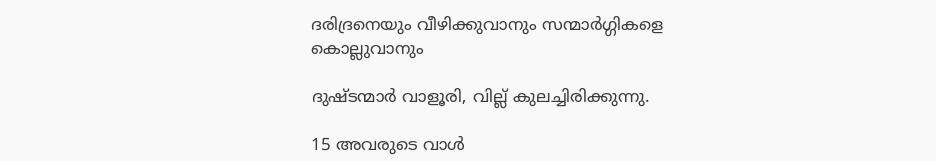ദരിദ്രനെയും വീഴിക്കുവാനും സന്മാർഗ്ഗികളെ കൊല്ലുവാനും

ദുഷ്ടന്മാർ വാളൂരി, വില്ല് കുലച്ചിരിക്കുന്നു.

15 അവരുടെ വാൾ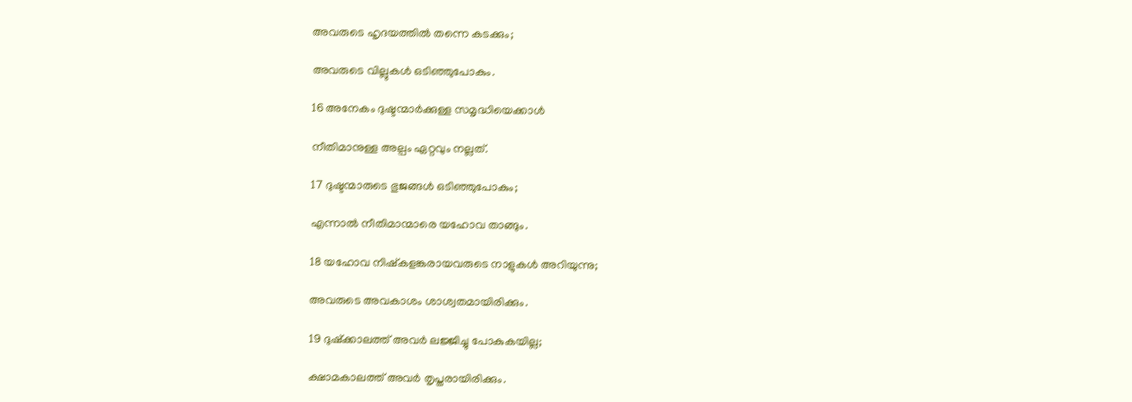അവരുടെ ഹൃദയത്തിൽ തന്നെ കടക്കും;

അവരുടെ വില്ലുകൾ ഒടിഞ്ഞുപോകും.

16 അനേകം ദുഷ്ടന്മാർക്കുള്ള സമൃദ്ധിയെക്കാൾ

നീതിമാനുള്ള അല്പം ഏറ്റവും നല്ലത്.

17 ദുഷ്ടന്മാരുടെ ഭുജങ്ങൾ ഒടിഞ്ഞുപോകും;

എന്നാൽ നീതിമാന്മാരെ യഹോവ താങ്ങും.

18 യഹോവ നിഷ്കളങ്കരായവരുടെ നാളുകൾ അറിയുന്നു;

അവരുടെ അവകാശം ശാശ്വതമായിരിക്കും.

19 ദുഷ്ക്കാലത്ത് അവർ ലജ്ജിച്ചു പോകുകയില്ല;

ക്ഷാമകാലത്ത് അവർ തൃപ്തരായിരിക്കും.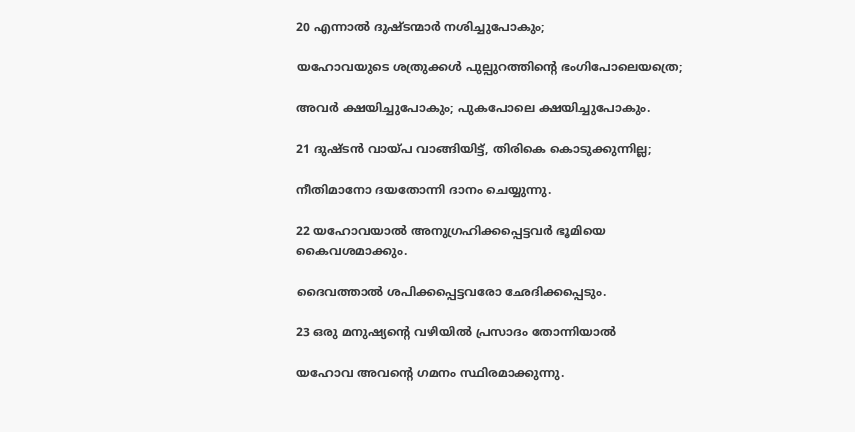20 എന്നാൽ ദുഷ്ടന്മാർ നശിച്ചുപോകും;

യഹോവയുടെ ശത്രുക്കൾ പുല്പുറത്തിന്‍റെ ഭംഗിപോലെയത്രെ;

അവർ ക്ഷയിച്ചുപോകും; പുകപോലെ ക്ഷയിച്ചുപോകും.

21 ദുഷ്ടൻ വായ്പ വാങ്ങിയിട്ട്, തിരികെ കൊടുക്കുന്നില്ല;

നീതിമാനോ ദയതോന്നി ദാനം ചെയ്യുന്നു.

22 യഹോവയാൽ അനുഗ്രഹിക്കപ്പെട്ടവർ ഭൂമിയെ കൈവശമാക്കും.

ദൈവത്താൽ ശപിക്കപ്പെട്ടവരോ ഛേദിക്കപ്പെടും.

23 ഒരു മനുഷ്യന്‍റെ വഴിയിൽ പ്രസാദം തോന്നിയാൽ

യഹോവ അവന്‍റെ ഗമനം സ്ഥിരമാക്കുന്നു.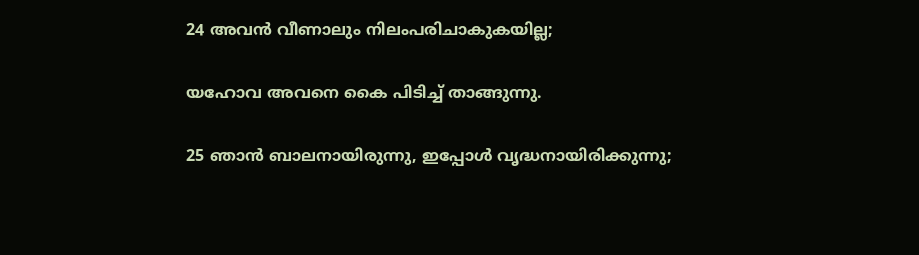24 അവൻ വീണാലും നിലംപരിചാകുകയില്ല;

യഹോവ അവനെ കൈ പിടിച്ച് താങ്ങുന്നു.

25 ഞാൻ ബാലനായിരുന്നു, ഇപ്പോൾ വൃദ്ധനായിരിക്കുന്നു;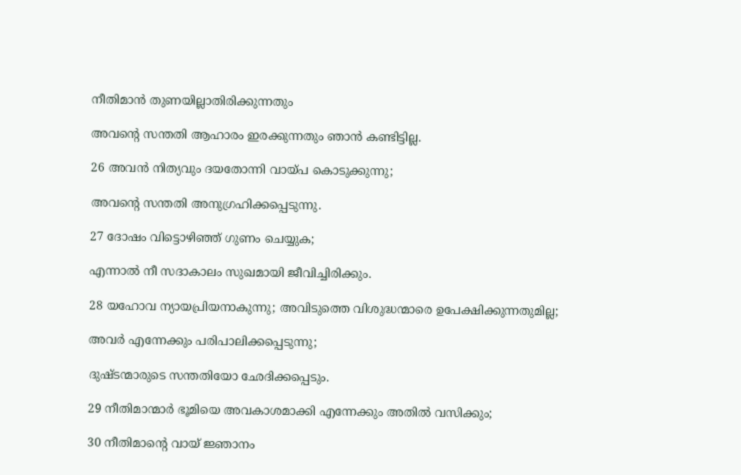നീതിമാൻ തുണയില്ലാതിരിക്കുന്നതും

അവന്‍റെ സന്തതി ആഹാരം ഇരക്കുന്നതും ഞാൻ കണ്ടിട്ടില്ല.

26 അവൻ നിത്യവും ദയതോന്നി വായ്പ കൊടുക്കുന്നു;

അവന്‍റെ സന്തതി അനുഗ്രഹിക്കപ്പെടുന്നു.

27 ദോഷം വിട്ടൊഴിഞ്ഞ് ഗുണം ചെയ്യുക;

എന്നാൽ നീ സദാകാലം സുഖമായി ജീവിച്ചിരിക്കും.

28 യഹോവ ന്യായപ്രിയനാകുന്നു; അവിടുത്തെ വിശുദ്ധന്മാരെ ഉപേക്ഷിക്കുന്നതുമില്ല;

അവർ എന്നേക്കും പരിപാലിക്കപ്പെടുന്നു;

ദുഷ്ടന്മാരുടെ സന്തതിയോ ഛേദിക്കപ്പെടും.

29 നീതിമാന്മാർ ഭൂമിയെ അവകാശമാക്കി എന്നേക്കും അതിൽ വസിക്കും;

30 നീതിമാന്‍റെ വായ് ജ്ഞാനം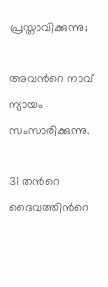പ്രസ്താവിക്കുന്നു;

അവന്‍റെ നാവ് ന്യായം സംസാരിക്കുന്നു.

31 തന്‍റെ ദൈവത്തിന്‍റെ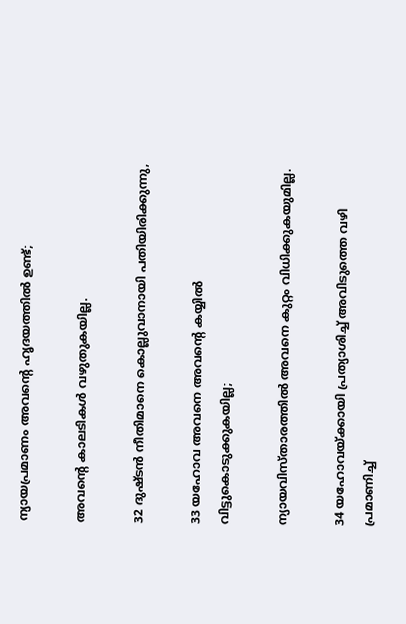ന്യായപ്രമാണം അവന്‍റെ ഹൃദയത്തിൽ ഉണ്ട്;

അവന്‍റെ കാലടികൾ വഴുതുകയില്ല.

32 ദുഷ്ടൻ നീതിമാനെ കൊല്ലുവാനായി പതിയിരിക്കുന്നു,

33 യഹോവ അവനെ അവന്‍റെ കയ്യിൽ വിട്ടുകൊടുക്കുകയില്ല;

ന്യായവിസ്താരത്തിൽ അവനെ കുറ്റം വിധിക്കുകയുമില്ല.

34 യഹോവയ്ക്കായി പ്രത്യാശിച്ച് അവിടുത്തെ വഴി പ്രമാണിച്ച്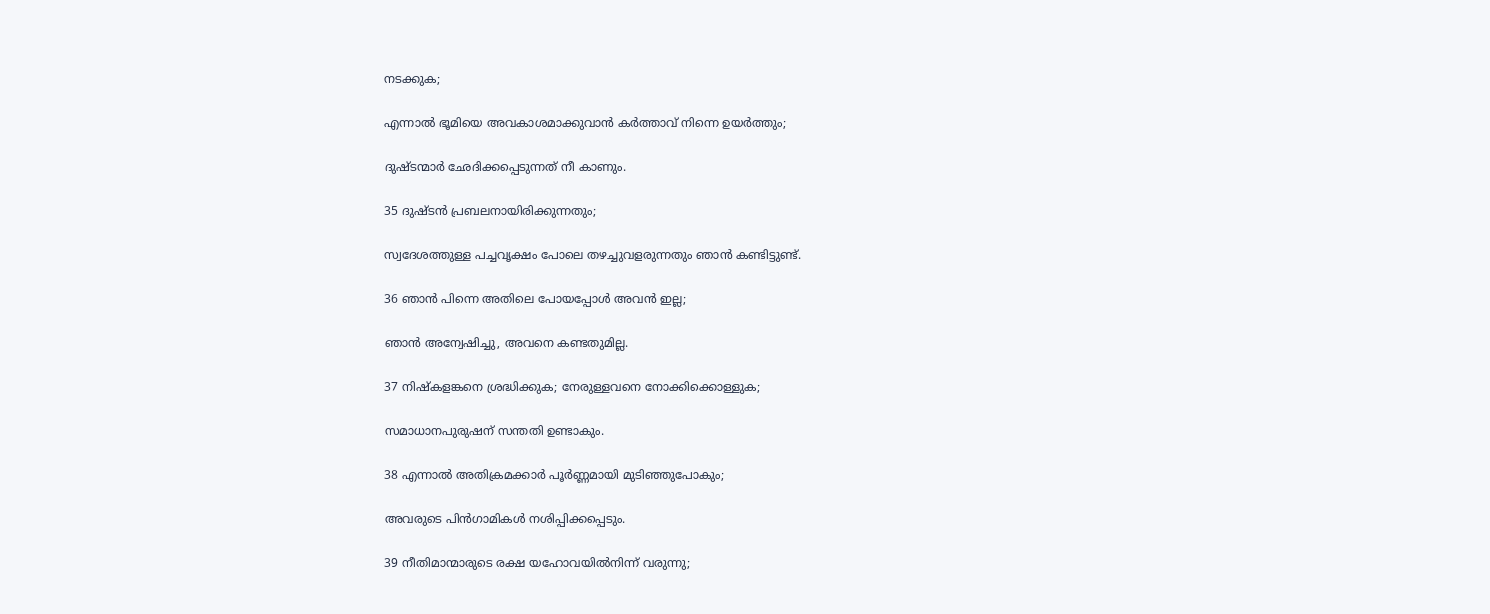നടക്കുക;

എന്നാൽ ഭൂമിയെ അവകാശമാക്കുവാൻ കർത്താവ് നിന്നെ ഉയർത്തും;

ദുഷ്ടന്മാർ ഛേദിക്കപ്പെടുന്നത് നീ കാണും.

35 ദുഷ്ടൻ പ്രബലനായിരിക്കുന്നതും;

സ്വദേശത്തുള്ള പച്ചവൃക്ഷം പോലെ തഴച്ചുവളരുന്നതും ഞാൻ കണ്ടിട്ടുണ്ട്.

36 ഞാൻ പിന്നെ അതിലെ പോയപ്പോൾ അവൻ ഇല്ല;

ഞാൻ അന്വേഷിച്ചു, അവനെ കണ്ടതുമില്ല.

37 നിഷ്കളങ്കനെ ശ്രദ്ധിക്കുക; നേരുള്ളവനെ നോക്കിക്കൊള്ളുക;

സമാധാനപുരുഷന് സന്തതി ഉണ്ടാകും.

38 എന്നാൽ അതിക്രമക്കാർ പൂർണ്ണമായി മുടിഞ്ഞുപോകും;

അവരുടെ പിൻഗാമികൾ നശിപ്പിക്കപ്പെടും.

39 നീതിമാന്മാരുടെ രക്ഷ യഹോവയിൽനിന്ന് വരുന്നു;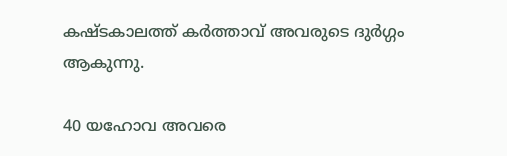കഷ്ടകാലത്ത് കർത്താവ് അവരുടെ ദുർഗ്ഗം ആകുന്നു.

40 യഹോവ അവരെ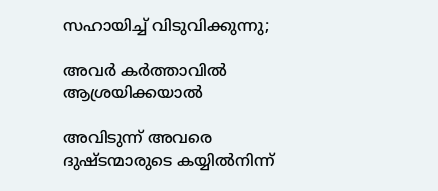സഹായിച്ച് വിടുവിക്കുന്നു;

അവർ കർത്താവിൽ ആശ്രയിക്കയാൽ

അവിടുന്ന് അവരെ ദുഷ്ടന്മാരുടെ കയ്യിൽനിന്ന്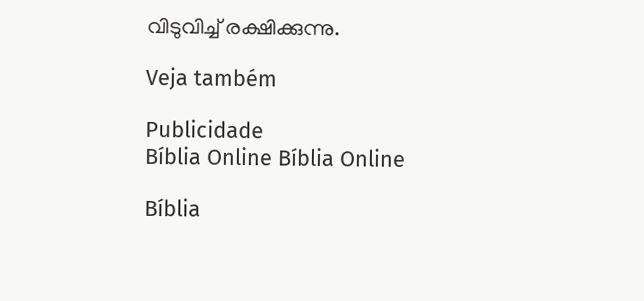വിടുവിച്ച് രക്ഷിക്കുന്നു.

Veja também

Publicidade
Bíblia Online Bíblia Online

Bíblia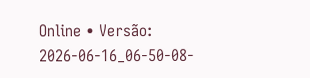Online • Versão: 2026-06-16_06-50-08-